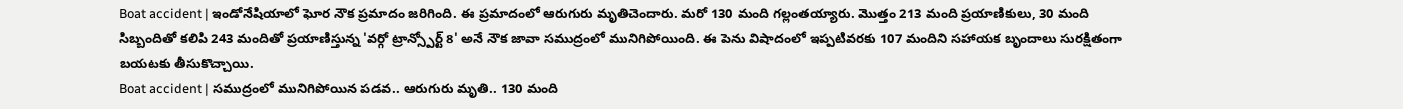Boat accident | ఇండోనేషియాలో ఘోర నౌక ప్రమాదం జరిగింది. ఈ ప్రమాదంలో ఆరుగురు మృతిచెందారు. మరో 130 మంది గల్లంతయ్యారు. మొత్తం 213 మంది ప్రయాణికులు, 30 మంది సిబ్బందితో కలిపి 243 మందితో ప్రయాణిస్తున్న 'వర్గో ట్రాన్స్పోర్ట్ 8' అనే నౌక జావా సముద్రంలో మునిగిపోయింది. ఈ పెను విషాదంలో ఇప్పటివరకు 107 మందిని సహాయక బృందాలు సురక్షితంగా బయటకు తీసుకొచ్చాయి.
Boat accident | సముద్రంలో మునిగిపోయిన పడవ.. ఆరుగురు మృతి.. 130 మంది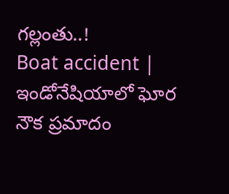గల్లంతు..!
Boat accident | ఇండోనేషియాలో ఘోర నౌక ప్రమాదం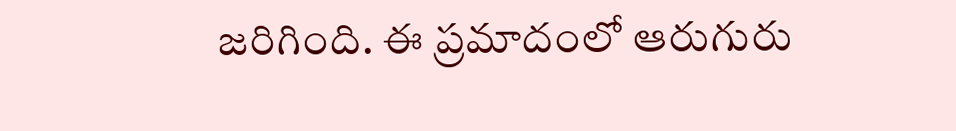జరిగింది. ఈ ప్రమాదంలో ఆరుగురు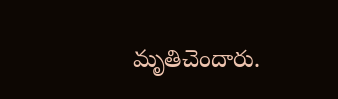మృతిచెందారు.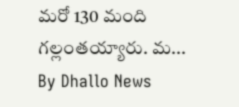మరో 130 మంది గల్లంతయ్యారు. మ...
By Dhallo News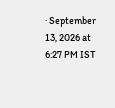· September 13, 2026 at 6:27 PM IST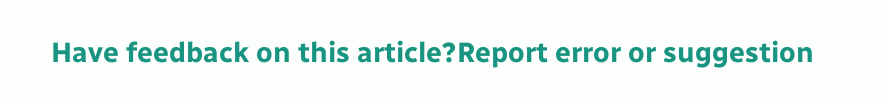Have feedback on this article?Report error or suggestion